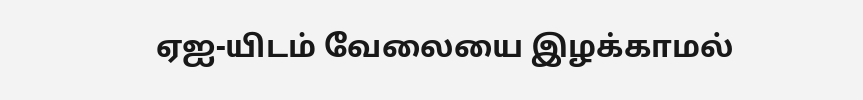ஏஐ-யிடம் வேலையை இழக்காமல்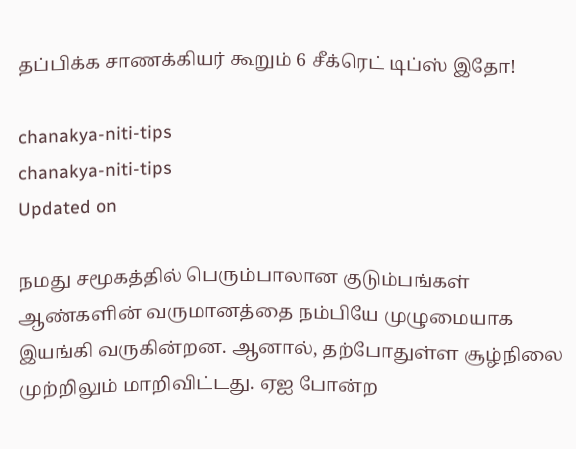தப்பிக்க சாணக்கியர் கூறும் 6 சீக்ரெட் டிப்ஸ் இதோ!

chanakya-niti-tips
chanakya-niti-tips
Updated on

நமது சமூகத்தில் பெரும்பாலான குடும்பங்கள் ஆண்களின் வருமானத்தை நம்பியே முழுமையாக இயங்கி வருகின்றன. ஆனால், தற்போதுள்ள சூழ்நிலை முற்றிலும் மாறிவிட்டது. ஏஐ போன்ற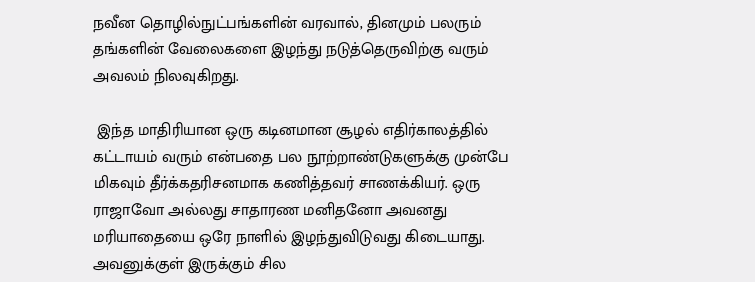நவீன தொழில்நுட்பங்களின் வரவால், தினமும் பலரும் தங்களின் வேலைகளை இழந்து நடுத்தெருவிற்கு வரும் அவலம் நிலவுகிறது.

 இந்த மாதிரியான ஒரு கடினமான சூழல் எதிர்காலத்தில் கட்டாயம் வரும் என்பதை பல நூற்றாண்டுகளுக்கு முன்பே மிகவும் தீர்க்கதரிசனமாக கணித்தவர் சாணக்கியர். ஒரு ராஜாவோ அல்லது சாதாரண மனிதனோ அவனது மரியாதையை ஒரே நாளில் இழந்துவிடுவது கிடையாது. அவனுக்குள் இருக்கும் சில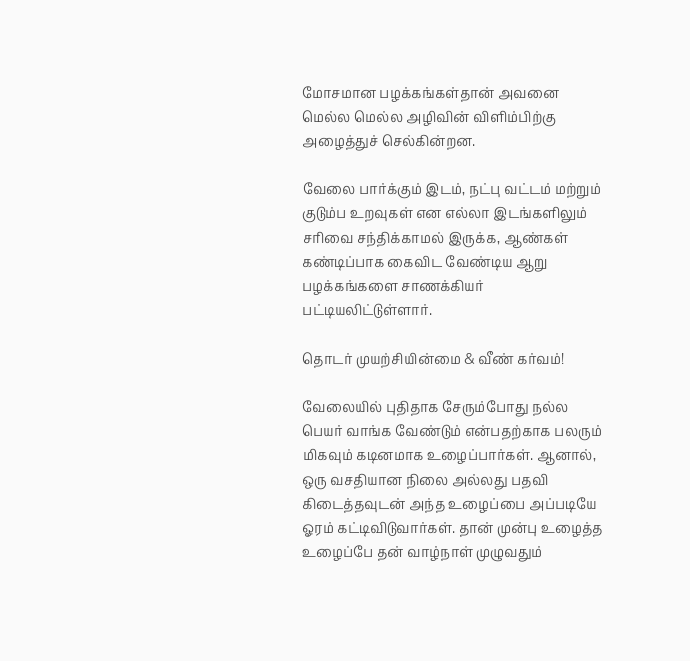மோசமான பழக்கங்கள்தான் அவனை மெல்ல மெல்ல அழிவின் விளிம்பிற்கு அழைத்துச் செல்கின்றன.

வேலை பார்க்கும் இடம், நட்பு வட்டம் மற்றும் குடும்ப உறவுகள் என எல்லா இடங்களிலும் சரிவை சந்திக்காமல் இருக்க, ஆண்கள் கண்டிப்பாக கைவிட வேண்டிய ஆறு பழக்கங்களை சாணக்கியர் பட்டியலிட்டுள்ளார்.

தொடர் முயற்சியின்மை & வீண் கர்வம்!

வேலையில் புதிதாக சேரும்போது நல்ல பெயர் வாங்க வேண்டும் என்பதற்காக பலரும் மிகவும் கடினமாக உழைப்பார்கள். ஆனால், ஒரு வசதியான நிலை அல்லது பதவி கிடைத்தவுடன் அந்த உழைப்பை அப்படியே ஓரம் கட்டிவிடுவார்கள். தான் முன்பு உழைத்த உழைப்பே தன் வாழ்நாள் முழுவதும்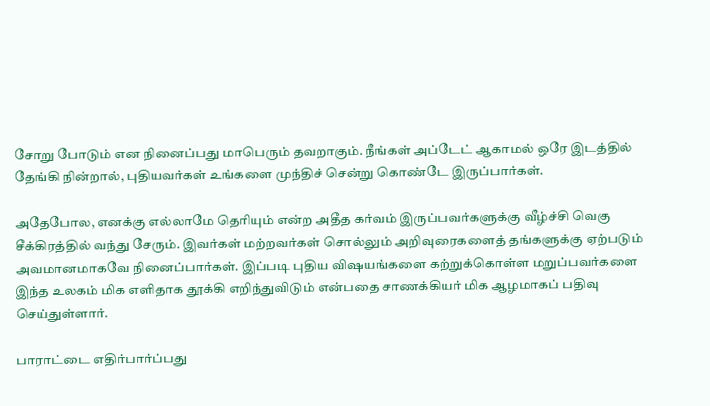சோறு போடும் என நினைப்பது மாபெரும் தவறாகும். நீங்கள் அப்டேட் ஆகாமல் ஒரே இடத்தில் தேங்கி நின்றால், புதியவர்கள் உங்களை முந்திச் சென்று கொண்டே இருப்பார்கள்.

அதேபோல, எனக்கு எல்லாமே தெரியும் என்ற அதீத கர்வம் இருப்பவர்களுக்கு வீழ்ச்சி வெகு சீக்கிரத்தில் வந்து சேரும். இவர்கள் மற்றவர்கள் சொல்லும் அறிவுரைகளைத் தங்களுக்கு ஏற்படும் அவமானமாகவே நினைப்பார்கள். இப்படி புதிய விஷயங்களை கற்றுக்கொள்ள மறுப்பவர்களை இந்த உலகம் மிக எளிதாக தூக்கி எறிந்துவிடும் என்பதை சாணக்கியர் மிக ஆழமாகப் பதிவு செய்துள்ளார்.

பாராட்டை எதிர்பார்ப்பது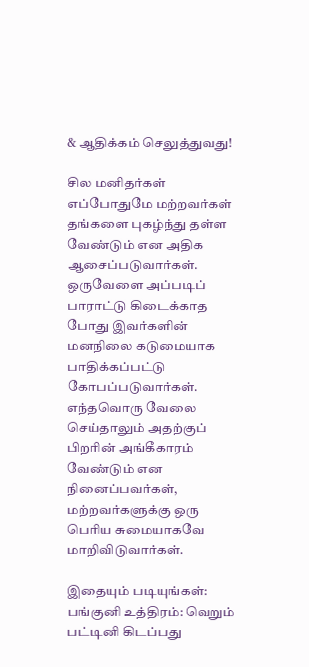& ஆதிக்கம் செலுத்துவது!

சில மனிதர்கள் எப்போதுமே மற்றவர்கள் தங்களை புகழ்ந்து தள்ள வேண்டும் என அதிக ஆசைப்படுவார்கள். ஒருவேளை அப்படிப் பாராட்டு கிடைக்காத போது இவர்களின் மனநிலை கடுமையாக பாதிக்கப்பட்டு கோபப்படுவார்கள். எந்தவொரு வேலை செய்தாலும் அதற்குப் பிறரின் அங்கீகாரம் வேண்டும் என நினைப்பவர்கள், மற்றவர்களுக்கு ஒரு பெரிய சுமையாகவே மாறிவிடுவார்கள்.

இதையும் படியுங்கள்:
பங்குனி உத்திரம்: வெறும் பட்டினி கிடப்பது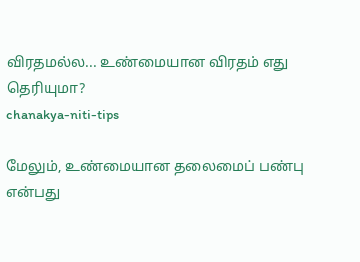விரதமல்ல... உண்மையான விரதம் எது தெரியுமா?
chanakya-niti-tips

மேலும், உண்மையான தலைமைப் பண்பு என்பது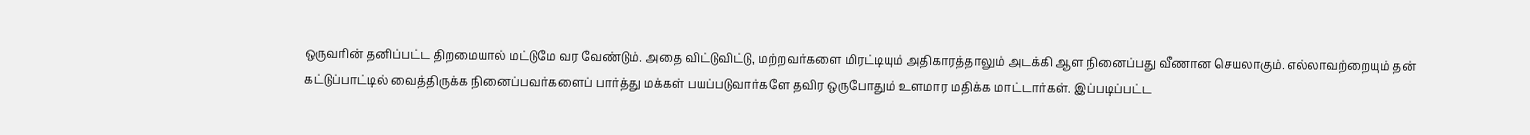ஒருவரின் தனிப்பட்ட திறமையால் மட்டுமே வர வேண்டும். அதை விட்டுவிட்டு, மற்றவர்களை மிரட்டியும் அதிகாரத்தாலும் அடக்கி ஆள நினைப்பது வீணான செயலாகும். எல்லாவற்றையும் தன் கட்டுப்பாட்டில் வைத்திருக்க நினைப்பவர்களைப் பார்த்து மக்கள் பயப்படுவார்களே தவிர ஒருபோதும் உளமார மதிக்க மாட்டார்கள். இப்படிப்பட்ட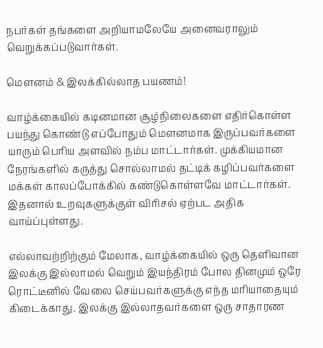நபர்கள் தங்களை அறியாமலேயே அனைவராலும் வெறுக்கப்படுவார்கள்.

மௌனம் & இலக்கில்லாத பயணம்!

வாழ்க்கையில் கடினமான சூழ்நிலைகளை எதிர்கொள்ள பயந்து கொண்டு எப்போதும் மௌனமாக இருப்பவர்களை யாரும் பெரிய அளவில் நம்ப மாட்டார்கள். முக்கியமான நேரங்களில் கருத்து சொல்லாமல் தட்டிக் கழிப்பவர்களை மக்கள் காலப்போக்கில் கண்டுகொள்ளவே மாட்டார்கள். இதனால் உறவுகளுக்குள் விரிசல் ஏற்பட அதிக வாய்ப்புள்ளது.

எல்லாவற்றிற்கும் மேலாக, வாழ்க்கையில் ஒரு தெளிவான இலக்கு இல்லாமல் வெறும் இயந்திரம் போல தினமும் ஒரே ரொட்டீனில் வேலை செய்பவர்களுக்கு எந்த மரியாதையும் கிடைக்காது. இலக்கு இல்லாதவர்களை ஒரு சாதாரண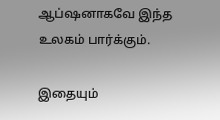ஆப்ஷனாகவே இந்த உலகம் பார்க்கும்.

இதையும்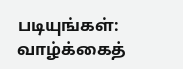படியுங்கள்:
வாழ்க்கைத்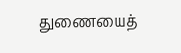துணையைத்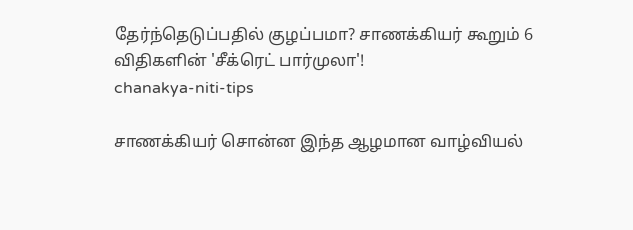தேர்ந்தெடுப்பதில் குழப்பமா? சாணக்கியர் கூறும் 6 விதிகளின் 'சீக்ரெட் பார்முலா'!
chanakya-niti-tips

சாணக்கியர் சொன்ன இந்த ஆழமான வாழ்வியல்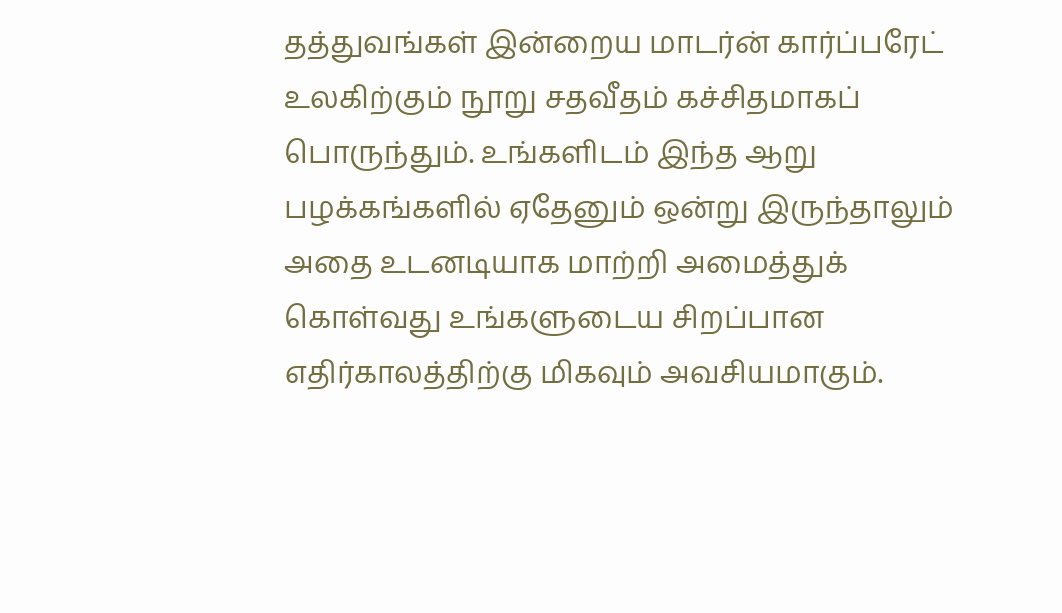தத்துவங்கள் இன்றைய மாடர்ன் கார்ப்பரேட் உலகிற்கும் நூறு சதவீதம் கச்சிதமாகப் பொருந்தும். உங்களிடம் இந்த ஆறு பழக்கங்களில் ஏதேனும் ஒன்று இருந்தாலும் அதை உடனடியாக மாற்றி அமைத்துக் கொள்வது உங்களுடைய சிறப்பான எதிர்காலத்திற்கு மிகவும் அவசியமாகும்.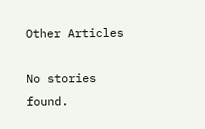Other Articles

No stories found.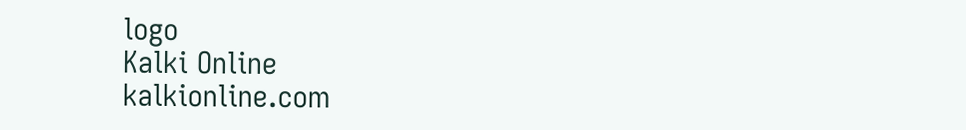logo
Kalki Online
kalkionline.com